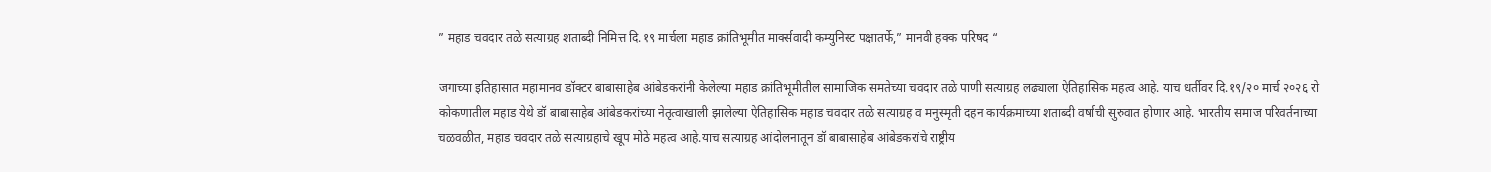” महाड चवदार तळे सत्याग्रह शताब्दी निमित्त दि.१९ मार्चला महाड क्रांतिभूमीत मार्क्सवादी कम्युनिस्ट पक्षातर्फे,” मानवी हक्क परिषद “

जगाच्या इतिहासात महामानव डॉक्टर बाबासाहेब आंबेडकरांनी केलेल्या महाड क्रांतिभूमीतील सामाजिक समतेच्या चवदार तळे पाणी सत्याग्रह लढ्याला ऐतिहासिक महत्व आहे. याच धर्तीवर दि.१९/२० मार्च २०२६ रो कोकणातील महाड येथे डॉ बाबासाहेब आंबेडकरांच्या नेतृत्वाखाली झालेल्या ऐतिहासिक महाड चवदार तळे सत्याग्रह व मनुस्मृती दहन कार्यक्रमाच्या शताब्दी वर्षाची सुरुवात होणार आहे. भारतीय समाज परिवर्तनाच्या चळवळीत, महाड चवदार तळे सत्याग्रहाचे खूप मोठे महत्व आहे.याच सत्याग्रह आंदोलनातून डॉ बाबासाहेब आंबेडकरांचे राष्ट्रीय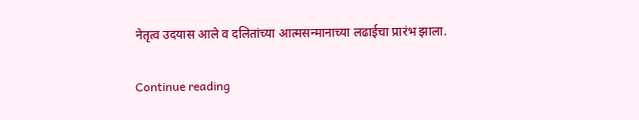नेतृत्व उदयास आले व दलितांच्या आत्मसन्मानाच्या लढाईचा प्रारंभ झाला.

Continue reading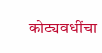कोट्यवधींचा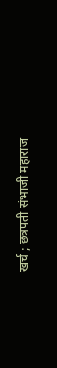खर्च ; छत्रपती संभाजी महाराज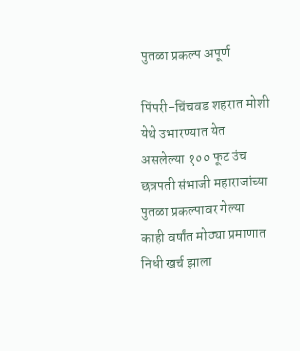पुतळा प्रकल्प अपूर्ण

पिंपरी-चिंचवड शहरात मोशी येथे उभारण्यात येत असलेल्या १०० फूट उंच छत्रपती संभाजी महाराजांच्या पुतळा प्रकल्पावर गेल्या काही वर्षांत मोठ्या प्रमाणात निधी खर्च झाला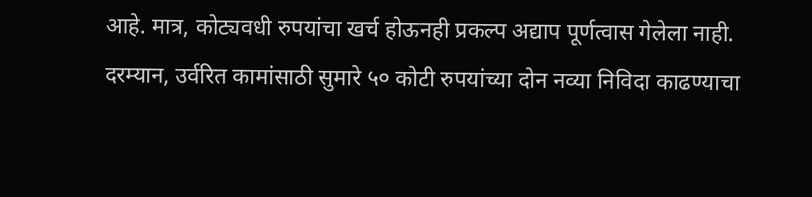आहे. मात्र, कोट्यवधी रुपयांचा खर्च होऊनही प्रकल्प अद्याप पूर्णत्वास गेलेला नाही. दरम्यान, उर्वरित कामांसाठी सुमारे ५० कोटी रुपयांच्या दोन नव्या निविदा काढण्याचा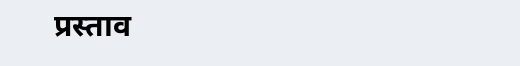प्रस्ताव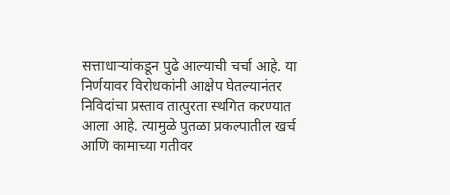सत्ताधाऱ्यांकडून पुढे आल्याची चर्चा आहे. या निर्णयावर विरोधकांनी आक्षेप घेतल्यानंतर निविदांचा प्रस्ताव तात्पुरता स्थगित करण्यात आला आहे. त्यामुळे पुतळा प्रकल्पातील खर्च आणि कामाच्या गतीवर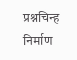प्रश्नचिन्ह निर्माण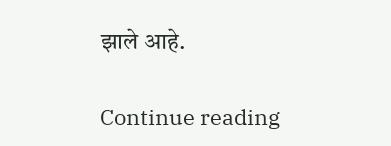झाले आहे.

Continue reading